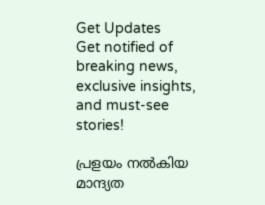Get Updates
Get notified of breaking news, exclusive insights, and must-see stories!

പ്രളയം നല്‍കിയ മാന്ദ്യത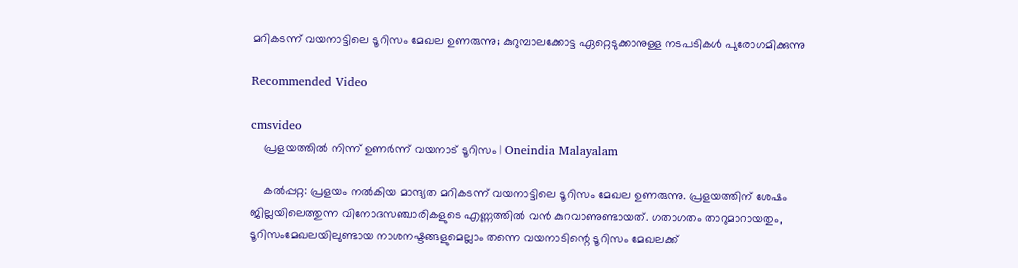മറികടന്ന് വയനാട്ടിലെ ടൂറിസം മേഖല ഉണരുന്നു; കുറുമ്പാലക്കോട്ട ഏറ്റെടുക്കാനുള്ള നടപടികള്‍ പുരോഗമിക്കുന്നു

Recommended Video

cmsvideo
    പ്രളയത്തിൽ നിന്ന് ഉണർന്ന് വയനാട് ടൂറിസം | Oneindia Malayalam

    കല്‍പ്പറ്റ: പ്രളയം നല്‍കിയ മാന്ദ്യത മറികടന്ന് വയനാട്ടിലെ ടൂറിസം മേഖല ഉണരുന്നു. പ്രളയത്തിന് ശേഷം ജില്ലയിലെത്തുന്ന വിനോദസഞ്ചാരികളുടെ എണ്ണത്തില്‍ വന്‍ കുറവാണുണ്ടായത്. ഗതാഗതം താറുമാറായതും, ടൂറിസംമേഖലയിലുണ്ടായ നാശനഷ്ടങ്ങളുമെല്ലാം തന്നെ വയനാടിന്റെ ടൂറിസം മേഖലക്ക്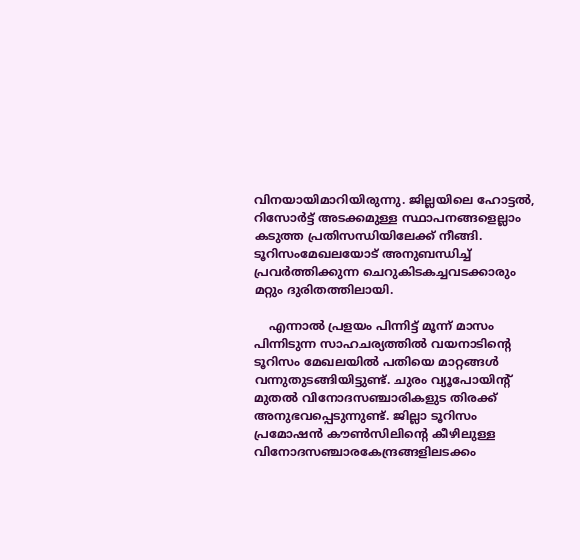വിനയായിമാറിയിരുന്നു. ജില്ലയിലെ ഹോട്ടല്‍, റിസോര്‍ട്ട് അടക്കമുള്ള സ്ഥാപനങ്ങളെല്ലാം കടുത്ത പ്രതിസന്ധിയിലേക്ക് നീങ്ങി. ടൂറിസംമേഖലയോട് അനുബന്ധിച്ച് പ്രവര്‍ത്തിക്കുന്ന ചെറുകിടകച്ചവടക്കാരും മറ്റും ദുരിതത്തിലായി.

    എന്നാല്‍ പ്രളയം പിന്നിട്ട് മൂന്ന് മാസം പിന്നിടുന്ന സാഹചര്യത്തില്‍ വയനാടിന്റെ ടൂറിസം മേഖലയില്‍ പതിയെ മാറ്റങ്ങള്‍ വന്നുതുടങ്ങിയിട്ടുണ്ട്. ചുരം വ്യൂപോയിന്റ് മുതല്‍ വിനോദസഞ്ചാരികളുട തിരക്ക് അനുഭവപ്പെടുന്നുണ്ട്. ജില്ലാ ടൂറിസം പ്രമോഷന്‍ കൗണ്‍സിലിന്റെ കീഴിലുള്ള വിനോദസഞ്ചാരകേന്ദ്രങ്ങളിലടക്കം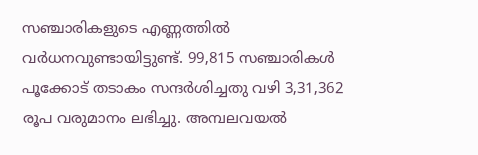സഞ്ചാരികളുടെ എണ്ണത്തില്‍ വര്‍ധനവുണ്ടായിട്ടുണ്ട്. 99,815 സഞ്ചാരികള്‍ പൂക്കോട് തടാകം സന്ദര്‍ശിച്ചതു വഴി 3,31,362 രൂപ വരുമാനം ലഭിച്ചു. അമ്പലവയല്‍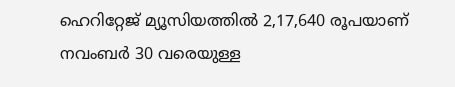ഹെറിറ്റേജ് മ്യൂസിയത്തില്‍ 2,17,640 രൂപയാണ് നവംബര്‍ 30 വരെയുള്ള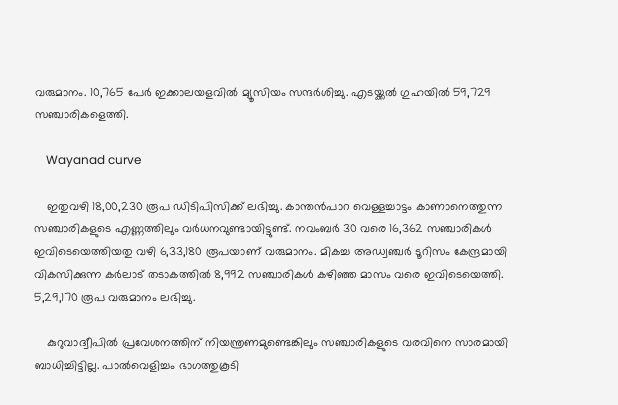വരുമാനം. 10,765 പേര്‍ ഇക്കാലയളവില്‍ മ്യൂസിയം സന്ദര്‍ശിച്ചു. എടയ്ക്കല്‍ ഗുഹയില്‍ 59,729 സഞ്ചാരികളെത്തി.

    Wayanad curve

    ഇതുവഴി 18,00,230 രൂപ ഡിടിപിസിക്ക് ലഭിച്ചു. കാന്തന്‍പാറ വെള്ളച്ചാട്ടം കാണാനെത്തുന്ന സഞ്ചാരികളുടെ എണ്ണത്തിലും വര്‍ധനവുണ്ടായിട്ടുണ്ട്. നവംബര്‍ 30 വരെ 16,362 സഞ്ചാരികള്‍ ഇവിടെയെത്തിയതു വഴി 6,33,180 രൂപയാണ് വരുമാനം. മികച്ച അഡ്വഞ്ചര്‍ ടൂറിസം കേന്ദ്രമായി വികസിക്കുന്ന കര്‍ലാട് തടാകത്തില്‍ 8,992 സഞ്ചാരികള്‍ കഴിഞ്ഞ മാസം വരെ ഇവിടെയെത്തി. 5,29,170 രൂപ വരുമാനം ലഭിച്ചു.

    കുറുവാദ്വീപില്‍ പ്രവേശനത്തിന് നിയന്ത്രണമുണ്ടെങ്കിലും സഞ്ചാരികളുടെ വരവിനെ സാരമായി ബാധിച്ചിട്ടില്ല. പാല്‍വെളിച്ചം ഭാഗത്തുകൂടി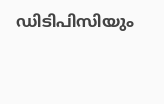ഡിടിപിസിയും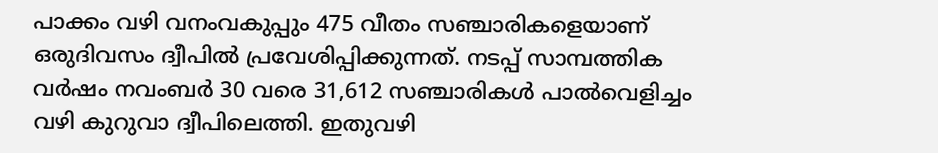പാക്കം വഴി വനംവകുപ്പും 475 വീതം സഞ്ചാരികളെയാണ് ഒരുദിവസം ദ്വീപില്‍ പ്രവേശിപ്പിക്കുന്നത്. നടപ്പ് സാമ്പത്തിക വര്‍ഷം നവംബര്‍ 30 വരെ 31,612 സഞ്ചാരികള്‍ പാല്‍വെളിച്ചം വഴി കുറുവാ ദ്വീപിലെത്തി. ഇതുവഴി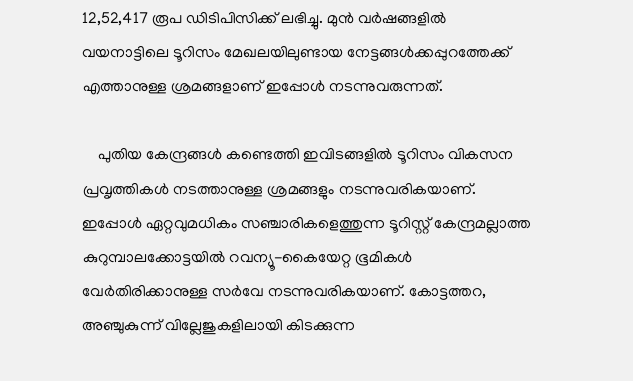12,52,417 രൂപ ഡിടിപിസിക്ക് ലഭിച്ചു. മുന്‍ വര്‍ഷങ്ങളില്‍ വയനാട്ടിലെ ടൂറിസം മേഖലയിലുണ്ടായ നേട്ടങ്ങള്‍ക്കപ്പുറത്തേക്ക് എത്താനുള്ള ശ്രമങ്ങളാണ് ഇപ്പോള്‍ നടന്നുവരുന്നത്.

    പുതിയ കേന്ദ്രങ്ങള്‍ കണ്ടെത്തി ഇവിടങ്ങളില്‍ ടൂറിസം വികസന പ്രവൃത്തികള്‍ നടത്താനുള്ള ശ്രമങ്ങളും നടന്നുവരികയാണ്. ഇപ്പോള്‍ ഏറ്റവുമധികം സഞ്ചാരികളെത്തുന്ന ടൂറിസ്റ്റ് കേന്ദ്രമല്ലാത്ത കുറുമ്പാലക്കോട്ടയില്‍ റവന്യൂ-കൈയേറ്റ ഭൂമികള്‍ വേര്‍തിരിക്കാനുള്ള സര്‍വേ നടന്നുവരികയാണ്. കോട്ടത്തറ, അഞ്ചുകുന്ന് വില്ലേജുകളിലായി കിടക്കുന്ന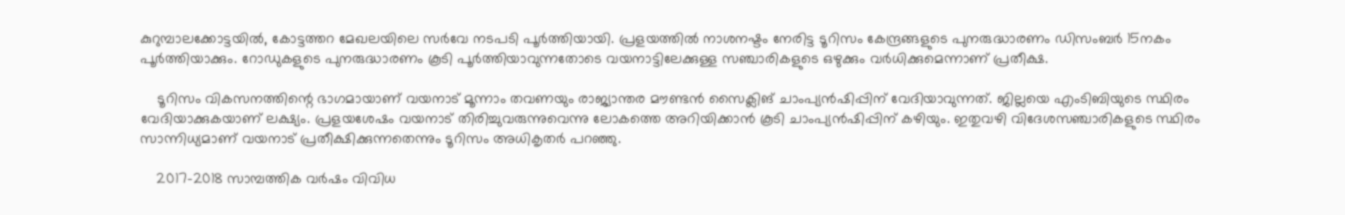കുറുമ്പാലക്കോട്ടയില്‍, കോട്ടത്തറ മേഖലയിലെ സര്‍വേ നടപടി പൂര്‍ത്തിയായി. പ്രളയത്തില്‍ നാശനഷ്ടം നേരിട്ട ടൂറിസം കേന്ദ്രങ്ങളുടെ പുനരുദ്ധാരണം ഡിസംബര്‍ 15നകം പൂര്‍ത്തിയാക്കും. റോഡുകളുടെ പുനരുദ്ധാരണം കൂടി പൂര്‍ത്തിയാവുന്നതോടെ വയനാട്ടിലേക്കുള്ള സഞ്ചാരികളുടെ ഒഴുക്കും വര്‍ധിക്കുമെന്നാണ് പ്രതീക്ഷ.

    ടൂറിസം വികസനത്തിന്റെ ഭാഗമായാണ് വയനാട് മൂന്നാം തവണയും രാജ്യാന്തര മൗണ്ടന്‍ സൈക്ലിങ് ചാംപ്യന്‍ഷിപ്പിന് വേദിയാവുന്നത്. ജില്ലയെ എംടിബിയുടെ സ്ഥിരം വേദിയാക്കുകയാണ് ലക്ഷ്യം. പ്രളയശേഷം വയനാട് തിരിച്ചുവരുന്നുവെന്നു ലോകത്തെ അറിയിക്കാന്‍ കൂടി ചാംപ്യന്‍ഷിപ്പിന് കഴിയും. ഇതുവഴി വിദേശസഞ്ചാരികളുടെ സ്ഥിരം സാന്നിധ്യമാണ് വയനാട് പ്രതീക്ഷിക്കുന്നതെന്നും ടൂറിസം അധികൃതര്‍ പറഞ്ഞു.

    2017-2018 സാമ്പത്തിക വര്‍ഷം വിവിധ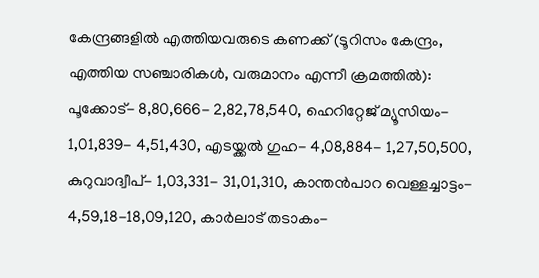കേന്ദ്രങ്ങളില്‍ എത്തിയവരുടെ കണക്ക് (ടൂറിസം കേന്ദ്രം, എത്തിയ സഞ്ചാരികള്‍, വരുമാനം എന്നീ ക്രമത്തില്‍): പൂക്കോട്- 8,80,666- 2,82,78,540, ഹെറിറ്റേജ് മ്യൂസിയം- 1,01,839- 4,51,430, എടയ്ക്കല്‍ ഗുഹ- 4,08,884- 1,27,50,500, കുറുവാദ്വീപ്- 1,03,331- 31,01,310, കാന്തന്‍പാറ വെള്ളച്ചാട്ടം- 4,59,18-18,09,120, കാര്‍ലാട് തടാകം-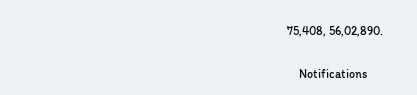75,408, 56,02,890.

    Notifications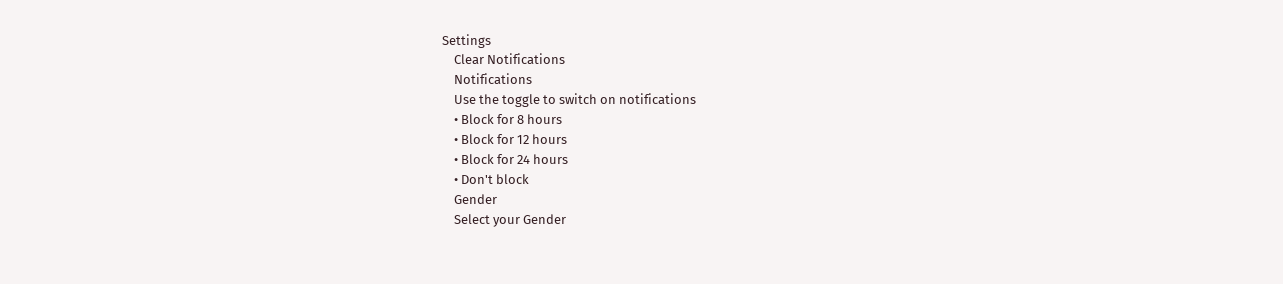Settings
    Clear Notifications
    Notifications
    Use the toggle to switch on notifications
    • Block for 8 hours
    • Block for 12 hours
    • Block for 24 hours
    • Don't block
    Gender
    Select your Gender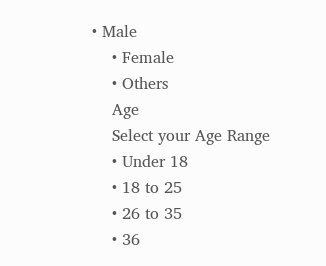• Male
    • Female
    • Others
    Age
    Select your Age Range
    • Under 18
    • 18 to 25
    • 26 to 35
    • 36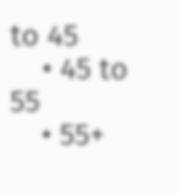to 45
    • 45 to 55
    • 55+